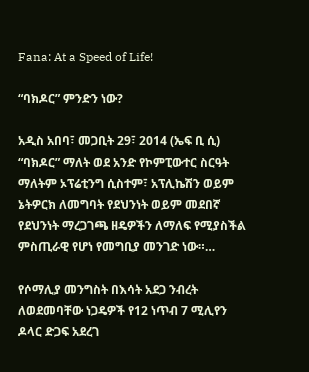Fana: At a Speed of Life!

“ባክዶር” ምንድን ነው?

አዲስ አበባ፣ መጋቢት 29፣ 2014 (ኤፍ ቢ ሲ) “ባክዶር” ማለት ወደ አንድ የኮምፒውተር ስርዓት ማለትም ኦፕሬቲንግ ሲስተም፣ አፕሊኬሽን ወይም ኔትዎርክ ለመግባት የደህንነት ወይም መደበኛ የደህንነት ማረጋገጫ ዘዴዎችን ለማለፍ የሚያስችል ምስጢራዊ የሆነ የመግቢያ መንገድ ነው።…

የሶማሊያ መንግስት በእሳት አደጋ ንብረት ለወደመባቸው ነጋዴዎች የ12 ነጥብ 7 ሚሊየን ዶላር ድጋፍ አደረገ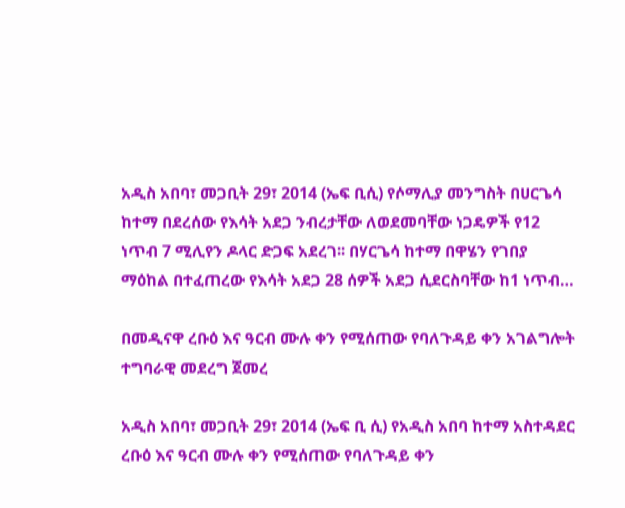አዲስ አበባ፣ መጋቢት 29፣ 2014 (ኤፍ ቢሲ) የሶማሊያ መንግስት በሀርጌሳ ከተማ በደረሰው የእሳት አደጋ ንብረታቸው ለወደመባቸው ነጋዴዎች የ12 ነጥብ 7 ሚሊየን ዶላር ድጋፍ አደረገ፡፡ በሃርጌሳ ከተማ በዋሄን የገበያ ማዕከል በተፈጠረው የእሳት አደጋ 28 ሰዎች አደጋ ሲደርስባቸው ከ1 ነጥብ…

በመዲናዋ ረቡዕ እና ዓርብ ሙሉ ቀን የሚሰጠው የባለጉዳይ ቀን አገልግሎት ተግባራዊ መደረግ ጀመረ

አዲስ አበባ፣ መጋቢት 29፣ 2014 (ኤፍ ቢ ሲ) የአዲስ አበባ ከተማ አስተዳደር ረቡዕ እና ዓርብ ሙሉ ቀን የሚሰጠው የባለጉዳይ ቀን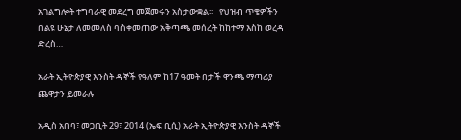አገልግሎት ተግባራዊ መደረግ መጀመሩን አስታውቋል፡፡   የህዝብ ጥቄዎችን በልዩ ሁኔታ ለመመለስ ባስቀመጠው አቅጣጫ መሰረት ከከተማ እስከ ወረዳ ድረስ…

አራት ኢትዮጵያዊ እንስት ዳኞች የዓለም ከ17 ዓመት በታች ዋንጫ ማጣሪያ ጨዋታን ይመራሉ

አዲስ አበባ፣ መጋቢት 29፣ 2014 (ኤፍ ቢሲ) አራት ኢትዮጵያዊ እንስት ዳኞች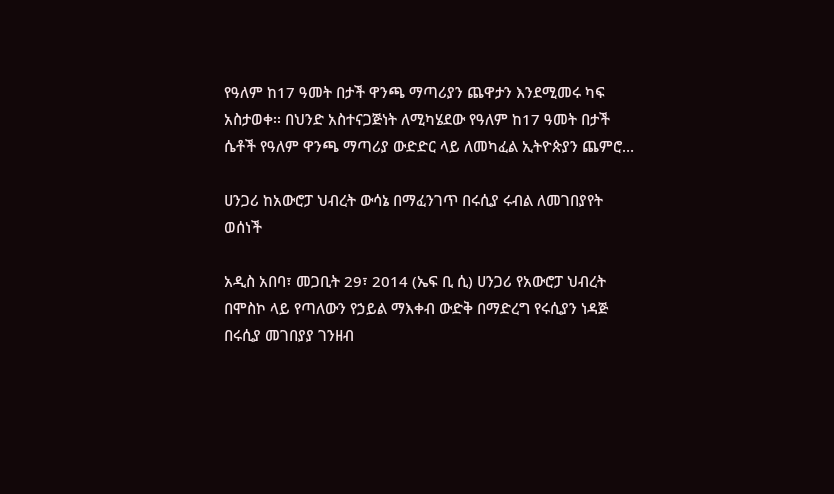የዓለም ከ17 ዓመት በታች ዋንጫ ማጣሪያን ጨዋታን እንደሚመሩ ካፍ አስታወቀ፡፡ በህንድ አስተናጋጅነት ለሚካሄደው የዓለም ከ17 ዓመት በታች ሴቶች የዓለም ዋንጫ ማጣሪያ ውድድር ላይ ለመካፈል ኢትዮጵያን ጨምሮ…

ሀንጋሪ ከአውሮፓ ህብረት ውሳኔ በማፈንገጥ በሩሲያ ሩብል ለመገበያየት ወሰነች

አዲስ አበባ፣ መጋቢት 29፣ 2014 (ኤፍ ቢ ሲ) ሀንጋሪ የአውሮፓ ህብረት በሞስኮ ላይ የጣለውን የኃይል ማእቀብ ውድቅ በማድረግ የሩሲያን ነዳጅ በሩሲያ መገበያያ ገንዘብ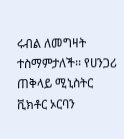ሩብል ለመግዛት ተስማምታለች፡፡ የሀንጋሪ ጠቅላይ ሚኒስትር ቪክቶር ኦርባን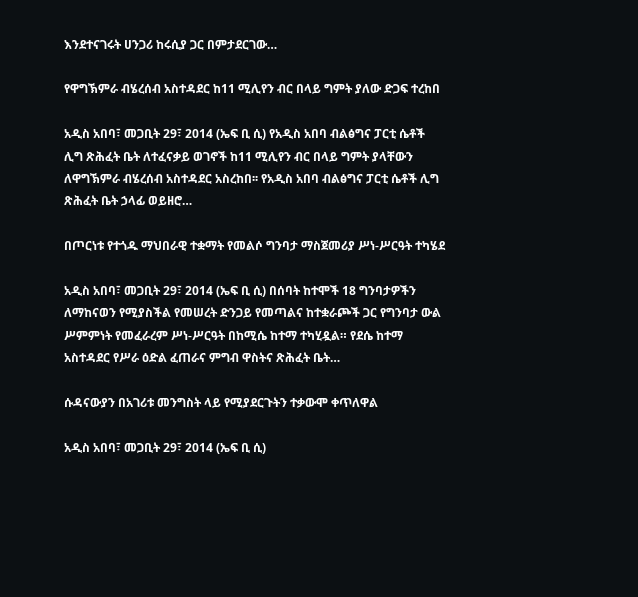እንደተናገሩት ሀንጋሪ ከሩሲያ ጋር በምታደርገው…

የዋግኽምራ ብሄረሰብ አስተዳደር ከ11 ሚሊየን ብር በላይ ግምት ያለው ድጋፍ ተረከበ

አዲስ አበባ፣ መጋቢት 29፣ 2014 (ኤፍ ቢ ሲ) የአዲስ አበባ ብልፅግና ፓርቲ ሴቶች ሊግ ጽሕፈት ቤት ለተፈናቃይ ወገኖች ከ11 ሚሊየን ብር በላይ ግምት ያላቸውን ለዋግኽምራ ብሄረሰብ አስተዳደር አስረከበ፡፡ የአዲስ አበባ ብልፅግና ፓርቲ ሴቶች ሊግ ጽሕፈት ቤት ኃላፊ ወይዘሮ…

በጦርነቱ የተጎዱ ማህበራዊ ተቋማት የመልሶ ግንባታ ማስጀመሪያ ሥነ-ሥርዓት ተካሄደ

አዲስ አበባ፣ መጋቢት 29፣ 2014 (ኤፍ ቢ ሲ) በሰባት ከተሞች 18 ግንባታዎችን ለማከናወን የሚያስችል የመሠረት ድንጋይ የመጣልና ከተቋራጮች ጋር የግንባታ ውል ሥምምነት የመፈራረም ሥነ-ሥርዓት በከሚሴ ከተማ ተካሂዷል። የደሴ ከተማ አስተዳደር የሥራ ዕድል ፈጠራና ምግብ ዋስትና ጽሕፈት ቤት…

ሱዳናውያን በአገሪቱ መንግስት ላይ የሚያደርጉትን ተቃውሞ ቀጥለዋል

አዲስ አበባ፣ መጋቢት 29፣ 2014 (ኤፍ ቢ ሲ)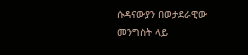ሱዳናውያን በወታደራዊው መንግስት ላይ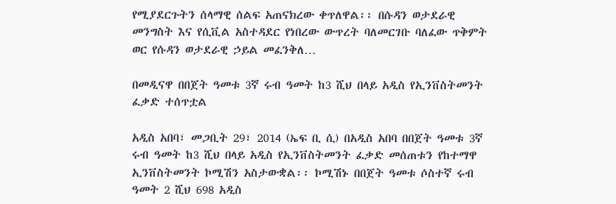የሚያደርጉትን ሰላማዊ ሰልፍ አጠናክረው ቀጥለዋል፡፡ በሱዳን ወታደራዊ መንግስት እና የሲቪል አስተዳደር የነበረው ውጥረት ባለመርገቡ ባለፈው ጥቅምት ወር የሱዳን ወታደራዊ ኃይል መፈንቅለ…

በመዲናዋ በበጀት ዓመቱ 3ኛ ሩብ ዓመት ከ3 ሺህ በላይ አዲስ የኢንቨስትመንት ፈቃድ ተሰጥቷል

አዲስ አበባ፣ መጋቢት 29፣ 2014 (ኤፍ ቢ ሲ) በአዲስ አበባ በበጀት ዓመቱ 3ኛ ሩብ ዓመት ከ3 ሺህ በላይ አዲስ የኢንቨስትመንት ፈቃድ መሰጠቱን የከተማዋ ኢንቨስትመንት ኮሚሽን አስታውቋል፡፡ ኮሚሽኑ በበጀት ዓመቱ ሶስተኛ ሩብ ዓመት 2 ሺህ 698 አዲስ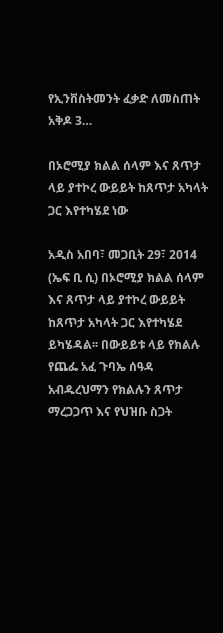የኢንቨስትመንት ፈቃድ ለመስጠት አቅዶ 3…

በኦሮሚያ ክልል ሰላም እና ጸጥታ ላይ ያተኮረ ውይይት ከጸጥታ አካላት ጋር እየተካሄደ ነው

አዲስ አበባ፣ መጋቢት 29፣ 2014 (ኤፍ ቢ ሲ) በኦሮሚያ ክልል ሰላም እና ጸጥታ ላይ ያተኮረ ውይይት ከጸጥታ አካላት ጋር እየተካሄደ ይካሄዳል፡፡ በውይይቱ ላይ የክልሉ የጨፌ አፈ ጉባኤ ሰዓዳ አብዱረህማን የክልሉን ጸጥታ ማረጋጋጥ እና የህዝቡ ስጋት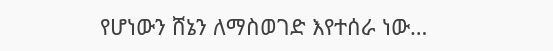የሆነውን ሸኔን ለማስወገድ እየተሰራ ነው…